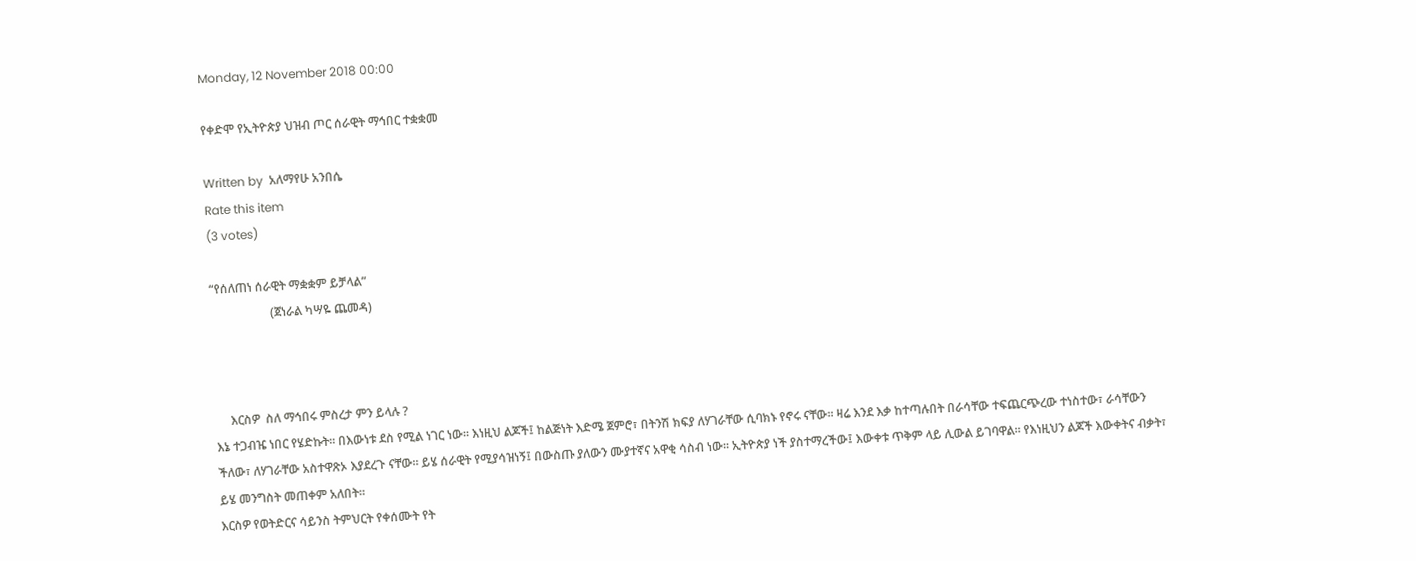Monday, 12 November 2018 00:00

የቀድሞ የኢትዮጵያ ህዝብ ጦር ሰራዊት ማኅበር ተቋቋመ

Written by  አለማየሁ አንበሴ
Rate this item
(3 votes)

“የሰለጠነ ሰራዊት ማቋቋም ይቻላል”
                    (ጀነራል ካሣዬ ጨመዳ)



     እርስዎ  ስለ ማኅበሩ ምስረታ ምን ይላሉ ?
እኔ ተጋብዤ ነበር የሄድኩት፡፡ በእውነቱ ደስ የሚል ነገር ነው፡፡ እነዚህ ልጆች፤ ከልጅነት እድሜ ጀምሮ፣ በትንሽ ክፍያ ለሃገራቸው ሲባክኑ የኖሩ ናቸው፡፡ ዛሬ እንደ እቃ ከተጣሉበት በራሳቸው ተፍጨርጭረው ተነስተው፣ ራሳቸውን ችለው፣ ለሃገራቸው አስተዋጽኦ እያደረጉ ናቸው። ይሄ ሰራዊት የሚያሳዝነኝ፤ በውስጡ ያለውን ሙያተኛና አዋቂ ሳስብ ነው፡፡ ኢትዮጵያ ነች ያስተማረችው፤ እውቀቱ ጥቅም ላይ ሊውል ይገባዋል፡፡ የእነዚህን ልጆች እውቀትና ብቃት፣ ይሄ መንግስት መጠቀም አለበት፡፡
እርስዎ የወትድርና ሳይንስ ትምህርት የቀሰሙት የት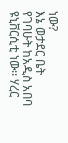ነው?
እኔ ወታደር ቤት የገባሁት ከአዲስ አበባ ዩኒቨርሲቲ ነው፡፡ ሃረር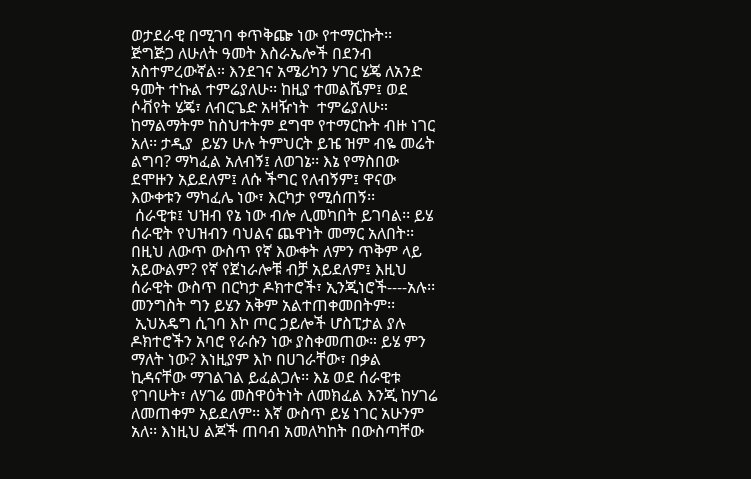ወታደራዊ በሚገባ ቀጥቅጬ ነው የተማርኩት፡፡ ጅግጅጋ ለሁለት ዓመት እስራኤሎች በደንብ አስተምረውኛል። እንደገና አሜሪካን ሃገር ሄጄ ለአንድ ዓመት ተኩል ተምሬያለሁ፡፡ ከዚያ ተመልሼም፤ ወደ ሶቭየት ሄጄ፣ ለብርጌድ አዛዥነት  ተምሬያለሁ። ከማልማትም ከስህተትም ደግሞ የተማርኩት ብዙ ነገር አለ፡፡ ታዲያ  ይሄን ሁሉ ትምህርት ይዤ ዝም ብዬ መሬት ልግባ? ማካፈል አለብኝ፤ ለወገኔ፡፡ እኔ የማስበው ደሞዙን አይደለም፤ ለሱ ችግር የለብኝም፤ ዋናው እውቀቱን ማካፈሌ ነው፣ እርካታ የሚሰጠኝ፡፡
 ሰራዊቱ፤ ህዝብ የኔ ነው ብሎ ሊመካበት ይገባል፡፡ ይሄ ሰራዊት የህዝብን ባህልና ጨዋነት መማር አለበት፡፡ በዚህ ለውጥ ውስጥ የኛ እውቀት ለምን ጥቅም ላይ አይውልም? የኛ የጀነራሎቹ ብቻ አይደለም፤ እዚህ ሰራዊት ውስጥ በርካታ ዶክተሮች፣ ኢንጂነሮች----አሉ፡፡ መንግስት ግን ይሄን አቅም አልተጠቀመበትም፡፡
 ኢህአዴግ ሲገባ እኮ ጦር ኃይሎች ሆስፒታል ያሉ ዶክተሮችን አባሮ የራሱን ነው ያስቀመጠው። ይሄ ምን ማለት ነው? እነዚያም እኮ በሀገራቸው፣ በቃል ኪዳናቸው ማገልገል ይፈልጋሉ፡፡ እኔ ወደ ሰራዊቱ የገባሁት፣ ለሃገሬ መስዋዕትነት ለመክፈል እንጂ ከሃገሬ ለመጠቀም አይደለም፡፡ እኛ ውስጥ ይሄ ነገር አሁንም አለ፡፡ እነዚህ ልጆች ጠባብ አመለካከት በውስጣቸው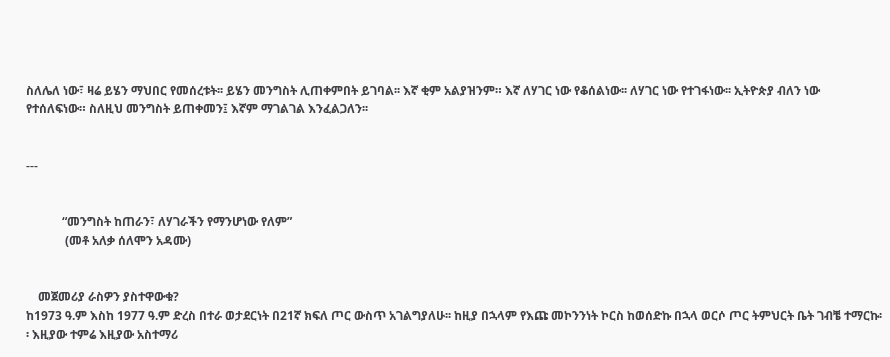ስለሌለ ነው፣ ዛሬ ይሄን ማህበር የመሰረቱት፡፡ ይሄን መንግስት ሊጠቀምበት ይገባል፡፡ እኛ ቂም አልያዝንም። እኛ ለሃገር ነው የቆሰልነው፡፡ ለሃገር ነው የተገፋነው፡፡ ኢትዮጵያ ብለን ነው የተሰለፍነው። ስለዚህ መንግስት ይጠቀመን፤ እኛም ማገልገል እንፈልጋለን፡፡


---


            “መንግስት ከጠራን፣ ለሃገራችን የማንሆነው የለም”
             (መቶ አለቃ ሰለሞን አዳሙ)


    መጀመሪያ ራስዎን ያስተዋውቁ?
ከ1973 ዓ.ም እስከ 1977 ዓ.ም ድረስ በተራ ወታደርነት በ21ኛ ክፍለ ጦር ውስጥ አገልግያለሁ፡፡ ከዚያ በኋላም የእጩ መኮንንነት ኮርስ ከወሰድኩ በኋላ ወርሶ ጦር ትምህርት ቤት ገብቼ ተማርኩ፡፡ እዚያው ተምሬ እዚያው አስተማሪ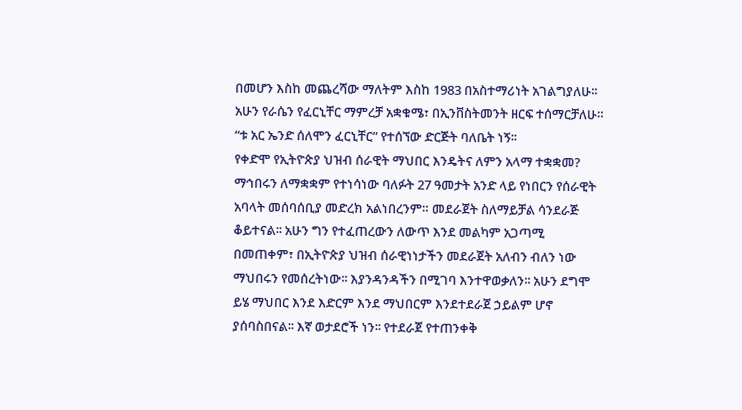በመሆን እስከ መጨረሻው ማለትም እስከ 1983 በአስተማሪነት አገልግያለሁ፡፡ አሁን የራሴን የፈርኒቸር ማምረቻ አቋቁሜ፣ በኢንቨስትመንት ዘርፍ ተሰማርቻለሁ። “ቱ አር ኤንድ ሰለሞን ፈርኒቸር” የተሰኘው ድርጅት ባለቤት ነኝ፡፡
የቀድሞ የኢትዮጵያ ህዝብ ሰራዊት ማህበር እንዴትና ለምን አላማ ተቋቋመ?
ማኅበሩን ለማቋቋም የተነሳነው ባለፉት 27 ዓመታት አንድ ላይ የነበርን የሰራዊት አባላት መሰባሰቢያ መድረክ አልነበረንም። መደራጀት ስለማይቻል ሳንደራጅ ቆይተናል፡፡ አሁን ግን የተፈጠረውን ለውጥ እንደ መልካም አጋጣሚ በመጠቀም፣ በኢትዮጵያ ህዝብ ሰራዊነነታችን መደራጀት አለብን ብለን ነው ማህበሩን የመሰረትነው፡፡ እያንዳንዳችን በሚገባ እንተዋወቃለን፡፡ አሁን ደግሞ ይሄ ማህበር እንደ እድርም እንደ ማህበርም እንደተደራጀ ኃይልም ሆኖ ያሰባስበናል፡፡ እኛ ወታደሮች ነን፡፡ የተደራጀ የተጠንቀቅ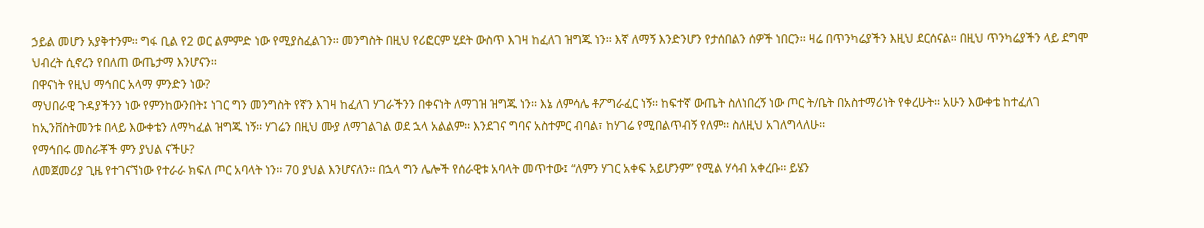ኃይል መሆን አያቅተንም፡፡ ግፋ ቢል የ2 ወር ልምምድ ነው የሚያስፈልገን፡፡ መንግስት በዚህ የሪፎርም ሂደት ውስጥ እገዛ ከፈለገ ዝግጁ ነን፡፡ እኛ ለማኝ እንድንሆን የታሰበልን ሰዎች ነበርን፡፡ ዛሬ በጥንካሬያችን እዚህ ደርሰናል። በዚህ ጥንካሬያችን ላይ ደግሞ ህብረት ሲኖረን የበለጠ ውጤታማ እንሆናን፡፡
በዋናነት የዚህ ማኅበር አላማ ምንድን ነው?
ማህበራዊ ጉዳያችንን ነው የምንከውንበት፤ ነገር ግን መንግስት የኛን እገዛ ከፈለገ ሃገራችንን በቀናነት ለማገዝ ዝግጁ ነን፡፡ እኔ ለምሳሌ ቶፖግራፈር ነኝ፡፡ ከፍተኛ ውጤት ስለነበረኝ ነው ጦር ት/ቤት በአስተማሪነት የቀረሁት፡፡ አሁን እውቀቴ ከተፈለገ ከኢንቨስትመንቱ በላይ እውቀቴን ለማካፈል ዝግጁ ነኝ፡፡ ሃገሬን በዚህ ሙያ ለማገልገል ወደ ኋላ አልልም፡፡ እንደገና ግባና አስተምር ብባል፣ ከሃገሬ የሚበልጥብኝ የለም፡፡ ስለዚህ አገለግላለሁ፡፡
የማኅበሩ መስራቾች ምን ያህል ናችሁ?
ለመጀመሪያ ጊዜ የተገናኘነው የተራራ ክፍለ ጦር አባላት ነን፡፡ 70 ያህል እንሆናለን፡፡ በኋላ ግን ሌሎች የሰራዊቱ አባላት መጥተው፤ “ለምን ሃገር አቀፍ አይሆንም” የሚል ሃሳብ አቀረቡ፡፡ ይሄን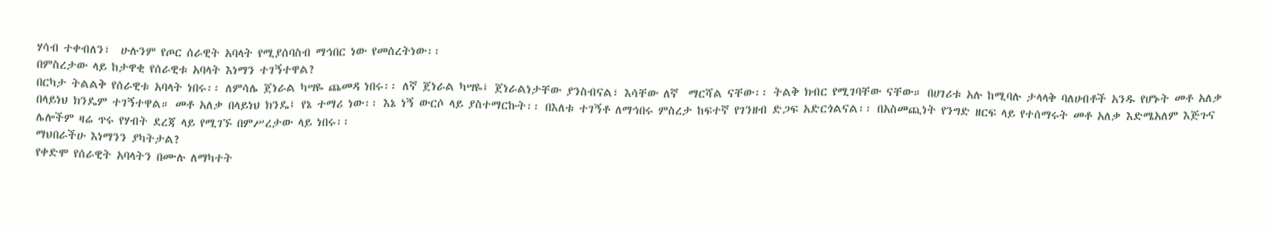ሃሳብ ተቀብለን፣  ሁሉንም የጦር ሰራዊት አባላት የሚያሰባስብ ማኅበር ነው የመሰረትነው፡፡
በምስረታው ላይ ከታዋቂ የሰራዊቱ አባላት እነማን ተገኝተዋል?
በርካታ ትልልቅ የሰራዊቱ አባላት ነበሩ፡፡ ለምሳሌ ጀነራል ካሣዬ ጨመዳ ነበሩ፡፡ ለኛ ጀነራል ካሣዬ፤ ጀነራልነታቸው ያንስብናል፣ እሳቸው ለኛ  ማርሻል ናቸው፡፡ ትልቅ ክብር የሚገባቸው ናቸው። በሀገሪቱ አሉ ከሚባሉ ታላላቅ ባለሀብቶች አንዱ የሆኑት መቶ አለቃ በላይነህ ክንዴም ተገኝተዋል። መቶ አለቃ በላይነህ ክንዴ፤ የኔ ተማሪ ነው፡፡ እኔ ነኝ ውርሶ ላይ ያስተማርኩት፡፡ በእለቱ ተገኝቶ ለማኅበሩ ምስረታ ከፍተኛ የገንዘብ ድጋፍ አድርጎልናል፡፡ በአስመጪነት የንግድ ዘርፍ ላይ የተሰማሩት መቶ አለቃ እድሜአለም እጅጉና ሌሎችም ዛሬ ጥሩ የሃብት ደረጃ ላይ የሚገኙ በምሥረታው ላይ ነበሩ፡፡
ማህበራችሁ እነማንን ያካትታል?
የቀድሞ የሰራዊት አባላትን በሙሉ ለማካተት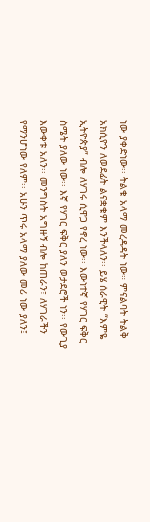ነው ያቀድነው፡፡ ትልቁ አላማ መረዳዳት ነው። ምናልባት ትልቅ አክሲዮን ለወደፊት ልናቋቁም እንችላለን፡፡ ይሄ ሰራዊት “እምዬ ኢትዮጵያ” ብሎ ለሃገሩ ሲዋጋ የኖረ ነው፡፡ እውነተኛ የሃገር ፍቅር ስሜት ያለው ነው፡፡ እኛ የሃገር ፍቅር ያለን ወታደሮች ነን፡፡ የውጊያ እውቀቱ አለን፡፡ መንግስት አግዙኝ ብሎ ከጠራን፣ ለሃገራችን የማንሆነው የለም፡፡ አሁን ጥሩ አላማ ያለው መሪ ነው ያለን፤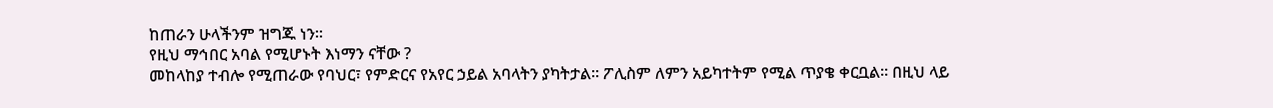ከጠራን ሁላችንም ዝግጁ ነን፡፡
የዚህ ማኅበር አባል የሚሆኑት እነማን ናቸው ?
መከላከያ ተብሎ የሚጠራው የባህር፣ የምድርና የአየር ኃይል አባላትን ያካትታል፡፡ ፖሊስም ለምን አይካተትም የሚል ጥያቄ ቀርቧል፡፡ በዚህ ላይ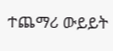ተጨማሪ ውይይት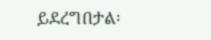ይደረግበታል፡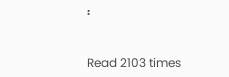፡


Read 2103 times